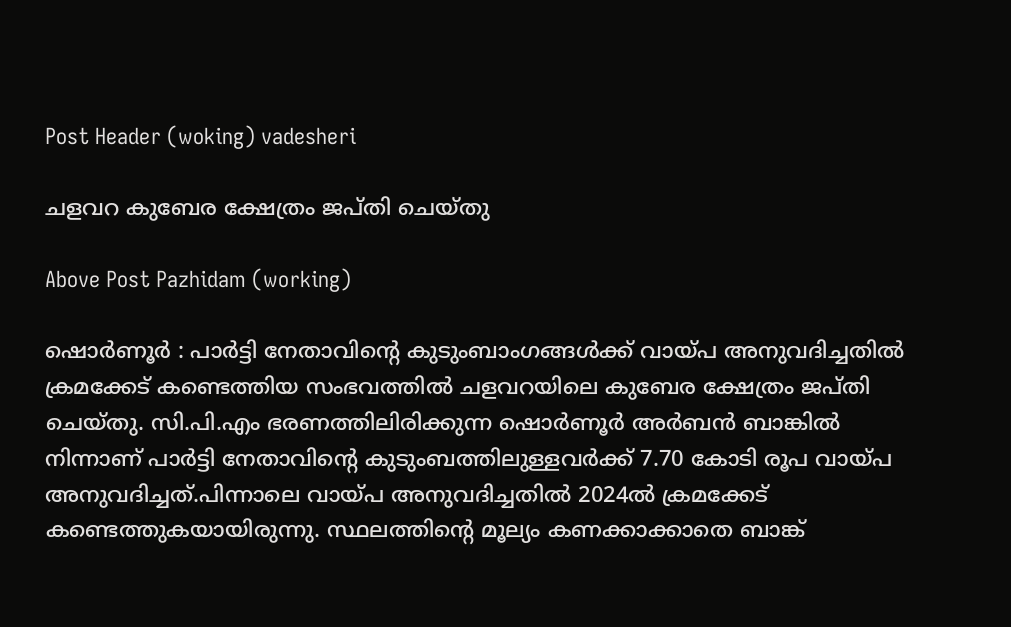Post Header (woking) vadesheri

ചളവറ കുബേര ക്ഷേത്രം ജപ്തി ചെയ്തു

Above Post Pazhidam (working)

ഷൊർണൂർ : പാര്‍ട്ടി നേതാവിന്റെ കുടുംബാംഗങ്ങള്‍ക്ക് വായ്പ അനുവദിച്ചതില്‍ ക്രമക്കേട് കണ്ടെത്തിയ സംഭവത്തില്‍ ചളവറയിലെ കുബേര ക്ഷേത്രം ജപ്തി ചെയ്തു. സി.പി.എം ഭരണത്തിലിരിക്കുന്ന ഷൊര്‍ണൂര്‍ അര്‍ബന്‍ ബാങ്കില്‍ നിന്നാണ് പാര്‍ട്ടി നേതാവിന്റെ കുടുംബത്തിലുള്ളവര്‍ക്ക് 7.70 കോടി രൂപ വായ്പ അനുവദിച്ചത്.പിന്നാലെ വായ്പ അനുവദിച്ചതില്‍ 2024ല്‍ ക്രമക്കേട് കണ്ടെത്തുകയായിരുന്നു. സ്ഥലത്തിന്റെ മൂല്യം കണക്കാക്കാതെ ബാങ്ക്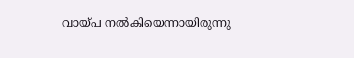വായ്പ നല്‍കിയെന്നായിരുന്നു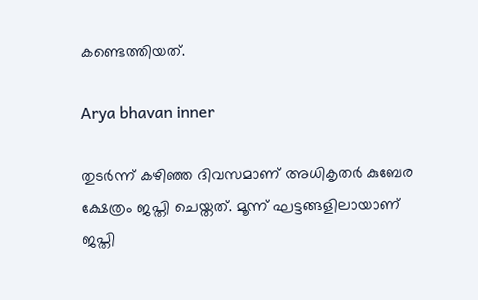കണ്ടെത്തിയത്.

Arya bhavan inner

തുടര്‍ന്ന് കഴിഞ്ഞ ദിവസമാണ് അധികൃതര്‍ കുബേര ക്ഷേത്രം ജപ്തി ചെയ്തത്. മൂന്ന് ഘട്ടങ്ങളിലായാണ് ജപ്തി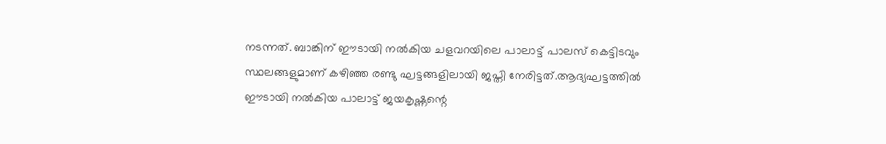നടന്നത്. ബാങ്കിന് ഈടായി നല്‍കിയ ചളവറയിലെ പാലാട്ട് പാലസ് കെട്ടിടവും സ്ഥലങ്ങളുമാണ് കഴിഞ്ഞ രണ്ടു ഘട്ടങ്ങളിലായി ജപ്തി നേരിട്ടത്.ആദ്യഘട്ടത്തില്‍ ഈടായി നല്‍കിയ പാലാട്ട് ജയകൃഷ്ണന്റെ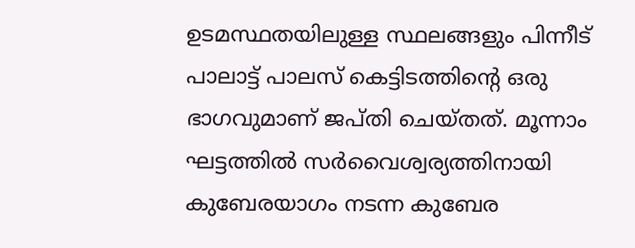ഉടമസ്ഥതയിലുള്ള സ്ഥലങ്ങളും പിന്നീട് പാലാട്ട് പാലസ് കെട്ടിടത്തിന്റെ ഒരു ഭാഗവുമാണ് ജപ്തി ചെയ്തത്. മൂന്നാം ഘട്ടത്തില്‍ സര്‍വൈശ്വര്യത്തിനായി കുബേരയാഗം നടന്ന കുബേര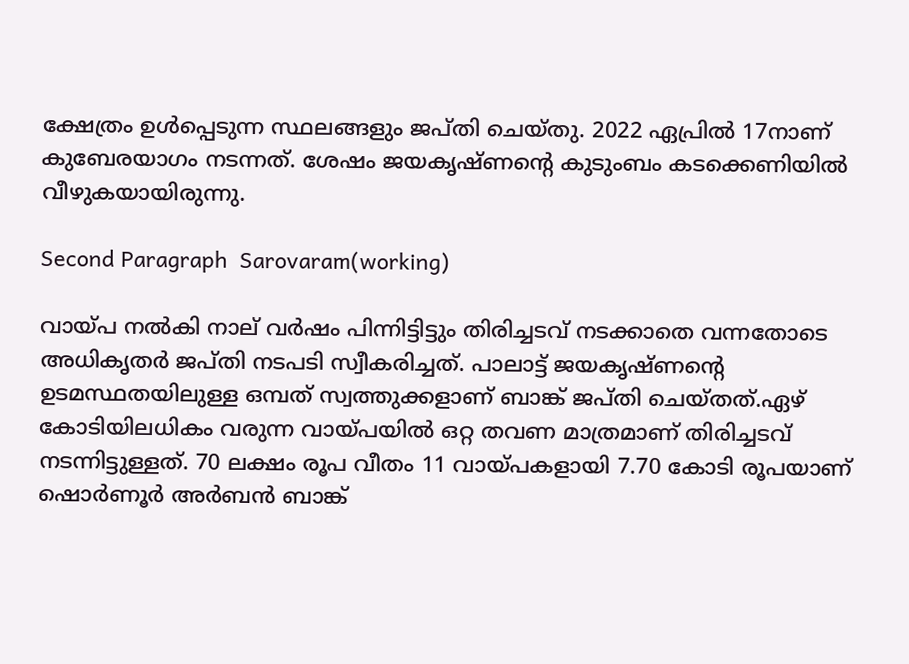ക്ഷേത്രം ഉള്‍പ്പെടുന്ന സ്ഥലങ്ങളും ജപ്തി ചെയ്തു. 2022 ഏപ്രില്‍ 17നാണ് കുബേരയാഗം നടന്നത്. ശേഷം ജയകൃഷ്ണന്റെ കുടുംബം കടക്കെണിയില്‍ വീഴുകയായിരുന്നു.

Second Paragraph  Sarovaram(working)

വായ്പ നല്‍കി നാല് വര്‍ഷം പിന്നിട്ടിട്ടും തിരിച്ചടവ് നടക്കാതെ വന്നതോടെ അധികൃതര്‍ ജപ്തി നടപടി സ്വീകരിച്ചത്. പാലാട്ട് ജയകൃഷ്ണന്റെ ഉടമസ്ഥതയിലുള്ള ഒമ്പത് സ്വത്തുക്കളാണ് ബാങ്ക് ജപ്തി ചെയ്തത്.ഏഴ് കോടിയിലധികം വരുന്ന വായ്പയില്‍ ഒറ്റ തവണ മാത്രമാണ് തിരിച്ചടവ് നടന്നിട്ടുള്ളത്. 70 ലക്ഷം രൂപ വീതം 11 വായ്പകളായി 7.70 കോടി രൂപയാണ് ഷൊര്‍ണൂര്‍ അര്‍ബന്‍ ബാങ്ക്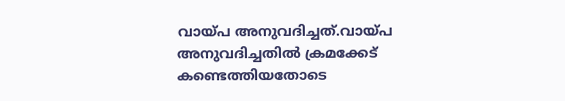വായ്പ അനുവദിച്ചത്.വായ്പ അനുവദിച്ചതില്‍ ക്രമക്കേട് കണ്ടെത്തിയതോടെ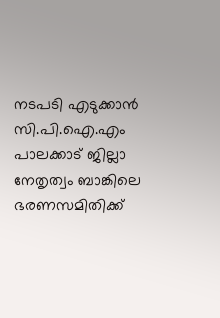നടപടി എടുക്കാന്‍ സി.പി.ഐ.എം പാലക്കാട് ജില്ലാ നേതൃത്വം ബാങ്കിലെ ഭരണസമിതിക്ക്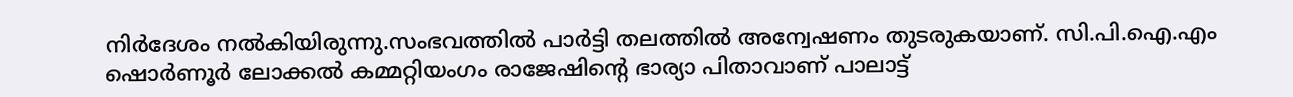നിര്‍ദേശം നല്‍കിയിരുന്നു.സംഭവത്തില്‍ പാര്‍ട്ടി തലത്തില്‍ അന്വേഷണം തുടരുകയാണ്. സി.പി.ഐ.എം ഷൊര്‍ണൂര്‍ ലോക്കല്‍ കമ്മറ്റിയംഗം രാജേഷിന്റെ ഭാര്യാ പിതാവാണ് പാലാട്ട്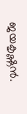ജയകൃഷ്ണന്‍.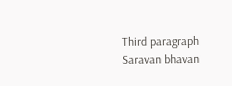Third paragraph Saravan bhavan